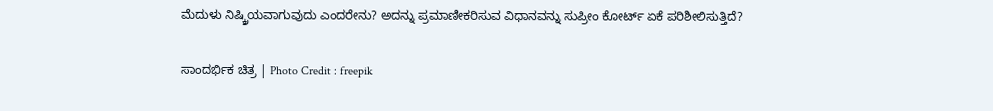ಮೆದುಳು ನಿಷ್ಕ್ರಿಯವಾಗುವುದು ಎಂದರೇನು? ಅದನ್ನು ಪ್ರಮಾಣೀಕರಿಸುವ ವಿಧಾನವನ್ನು ಸುಪ್ರೀಂ ಕೋರ್ಟ್ ಏಕೆ ಪರಿಶೀಲಿಸುತ್ತಿದೆ?

ಸಾಂದರ್ಭಿಕ ಚಿತ್ರ | Photo Credit : freepik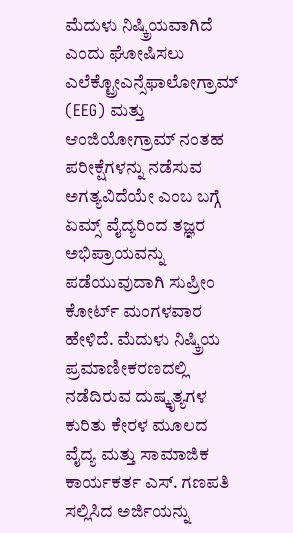ಮೆದುಳು ನಿಷ್ಕ್ರಿಯವಾಗಿದೆ ಎಂದು ಘೋಷಿಸಲು ಎಲೆಕ್ಟ್ರೋಎನ್ಸೆಫಾಲೋಗ್ರಾಮ್ (EEG) ಮತ್ತು ಆಂಜಿಯೋಗ್ರಾಮ್ ನಂತಹ ಪರೀಕ್ಷೆಗಳನ್ನು ನಡೆಸುವ ಅಗತ್ಯವಿದೆಯೇ ಎಂಬ ಬಗ್ಗೆ ಏಮ್ಸ್ ವೈದ್ಯರಿಂದ ತಜ್ಞರ ಅಭಿಪ್ರಾಯವನ್ನು ಪಡೆಯುವುದಾಗಿ ಸುಪ್ರೀಂ ಕೋರ್ಟ್ ಮಂಗಳವಾರ ಹೇಳಿದೆ. ಮೆದುಳು ನಿಷ್ಕ್ರಿಯ ಪ್ರಮಾಣೀಕರಣದಲ್ಲಿ ನಡೆದಿರುವ ದುಷ್ಕೃತ್ಯಗಳ ಕುರಿತು ಕೇರಳ ಮೂಲದ ವೈದ್ಯ ಮತ್ತು ಸಾಮಾಜಿಕ ಕಾರ್ಯಕರ್ತ ಎಸ್. ಗಣಪತಿ ಸಲ್ಲಿಸಿದ ಅರ್ಜಿಯನ್ನು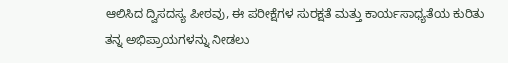ಆಲಿಸಿದ ದ್ವಿಸದಸ್ಯ ಪೀಠವು, ಈ ಪರೀಕ್ಷೆಗಳ ಸುರಕ್ಷತೆ ಮತ್ತು ಕಾರ್ಯಸಾಧ್ಯತೆಯ ಕುರಿತು ತನ್ನ ಅಭಿಪ್ರಾಯಗಳನ್ನು ನೀಡಲು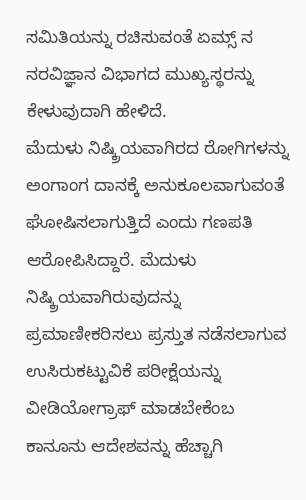ಸಮಿತಿಯನ್ನು ರಚಿಸುವಂತೆ ಏಮ್ಸ್ ನ ನರವಿಜ್ಞಾನ ವಿಭಾಗದ ಮುಖ್ಯಸ್ಥರನ್ನು ಕೇಳುವುದಾಗಿ ಹೇಳಿದೆ.
ಮೆದುಳು ನಿಷ್ಕ್ರಿಯವಾಗಿರದ ರೋಗಿಗಳನ್ನು ಅಂಗಾಂಗ ದಾನಕ್ಕೆ ಅನುಕೂಲವಾಗುವಂತೆ ಘೋಷಿಸಲಾಗುತ್ತಿದೆ ಎಂದು ಗಣಪತಿ ಆರೋಪಿಸಿದ್ದಾರೆ. ಮೆದುಳು ನಿಷ್ಕ್ರಿಯವಾಗಿರುವುದನ್ನು ಪ್ರಮಾಣೀಕರಿಸಲು ಪ್ರಸ್ತುತ ನಡೆಸಲಾಗುವ ಉಸಿರುಕಟ್ಟುವಿಕೆ ಪರೀಕ್ಷೆಯನ್ನು ವೀಡಿಯೋಗ್ರಾಫ್ ಮಾಡಬೇಕೆಂಬ ಕಾನೂನು ಆದೇಶವನ್ನು ಹೆಚ್ಚಾಗಿ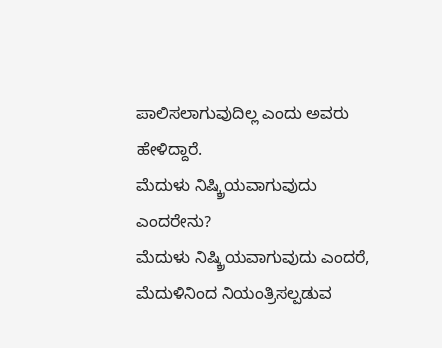ಪಾಲಿಸಲಾಗುವುದಿಲ್ಲ ಎಂದು ಅವರು ಹೇಳಿದ್ದಾರೆ.
ಮೆದುಳು ನಿಷ್ಕ್ರಿಯವಾಗುವುದು ಎಂದರೇನು?
ಮೆದುಳು ನಿಷ್ಕ್ರಿಯವಾಗುವುದು ಎಂದರೆ, ಮೆದುಳಿನಿಂದ ನಿಯಂತ್ರಿಸಲ್ಪಡುವ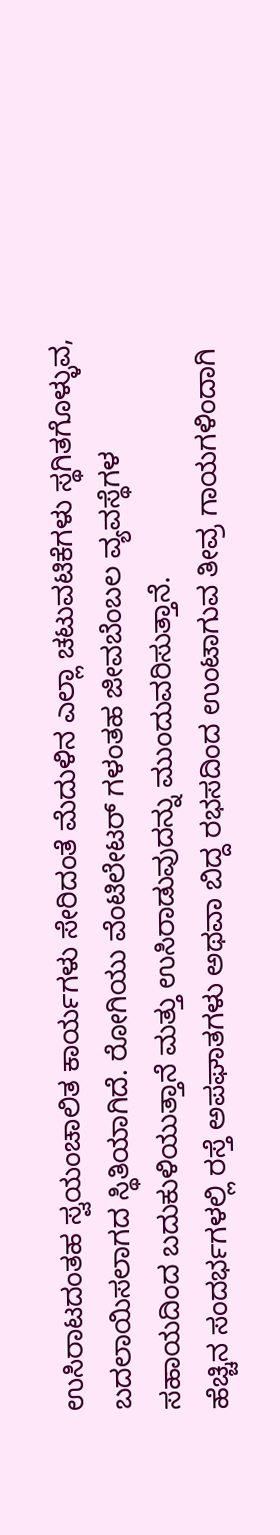ಉಸಿರಾಟದಂತಹ ಸ್ವಯಂಚಾಲಿತ ಕಾರ್ಯಗಳು ಸೇರಿದಂತೆ ಮೆದುಳಿನ ಎಲ್ಲಾ ಚಟುವಟಿಕೆಗಳು ಸ್ಥಗಿತಗೊಳ್ಳುವ, ಬದಲಾಯಿಸಲಾಗದ ಸ್ಥಿತಿಯಾಗಿದೆ. ರೋಗಿಯು ವೆಂಟಿಲೇಟರ್ ಗಳಂತಹ ಜೀವಬೆಂಬಲ ವ್ಯವಸ್ಥೆಗಳ ಸಹಾಯದಿಂದ ಬದುಕುಳಿಯುತ್ತಾನೆ ಮತ್ತು ಉಸಿರಾಡುವುದನ್ನು ಮುಂದುವರಿಸುತ್ತಾನೆ.
ಹೆಚ್ಚಿನ ಸಂದರ್ಭಗಳಲ್ಲಿ ರಸ್ತೆ ಅಪಘಾತಗಳು ಅಥವಾ ಬಿದ್ದ ರಭಸದಿಂದ ಉಂಟಾಗುವ ತೀವ್ರ ಗಾಯಗಳಿಂದಾಗಿ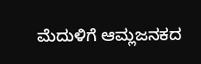ಮೆದುಳಿಗೆ ಆಮ್ಲಜನಕದ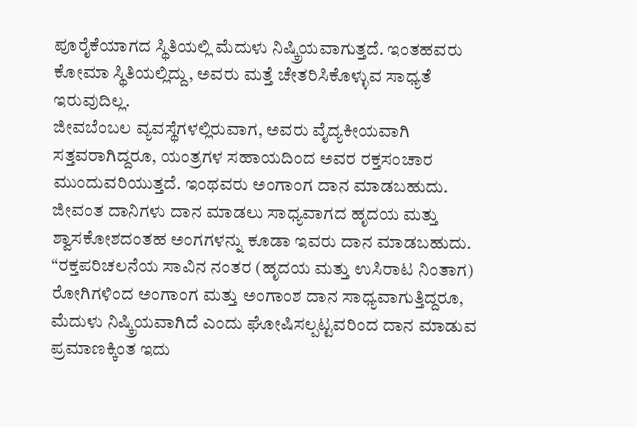ಪೂರೈಕೆಯಾಗದ ಸ್ಥಿತಿಯಲ್ಲಿ ಮೆದುಳು ನಿಷ್ಕ್ರಿಯವಾಗುತ್ತದೆ. ಇಂತಹವರು ಕೋಮಾ ಸ್ಥಿತಿಯಲ್ಲಿದ್ದು, ಅವರು ಮತ್ತೆ ಚೇತರಿಸಿಕೊಳ್ಳುವ ಸಾಧ್ಯತೆ ಇರುವುದಿಲ್ಲ.
ಜೀವಬೆಂಬಲ ವ್ಯವಸ್ಥೆಗಳಲ್ಲಿರುವಾಗ, ಅವರು ವೈದ್ಯಕೀಯವಾಗಿ ಸತ್ತವರಾಗಿದ್ದರೂ, ಯಂತ್ರಗಳ ಸಹಾಯದಿಂದ ಅವರ ರಕ್ತಸಂಚಾರ ಮುಂದುವರಿಯುತ್ತದೆ. ಇಂಥವರು ಅಂಗಾಂಗ ದಾನ ಮಾಡಬಹುದು. ಜೀವಂತ ದಾನಿಗಳು ದಾನ ಮಾಡಲು ಸಾಧ್ಯವಾಗದ ಹೃದಯ ಮತ್ತು ಶ್ವಾಸಕೋಶದಂತಹ ಅಂಗಗಳನ್ನು ಕೂಡಾ ಇವರು ದಾನ ಮಾಡಬಹುದು.
“ರಕ್ತಪರಿಚಲನೆಯ ಸಾವಿನ ನಂತರ (ಹೃದಯ ಮತ್ತು ಉಸಿರಾಟ ನಿಂತಾಗ) ರೋಗಿಗಳಿಂದ ಅಂಗಾಂಗ ಮತ್ತು ಅಂಗಾಂಶ ದಾನ ಸಾಧ್ಯವಾಗುತ್ತಿದ್ದರೂ, ಮೆದುಳು ನಿಷ್ಕ್ರಿಯವಾಗಿದೆ ಎಂದು ಘೋಷಿಸಲ್ಪಟ್ಟವರಿಂದ ದಾನ ಮಾಡುವ ಪ್ರಮಾಣಕ್ಕಿಂತ ಇದು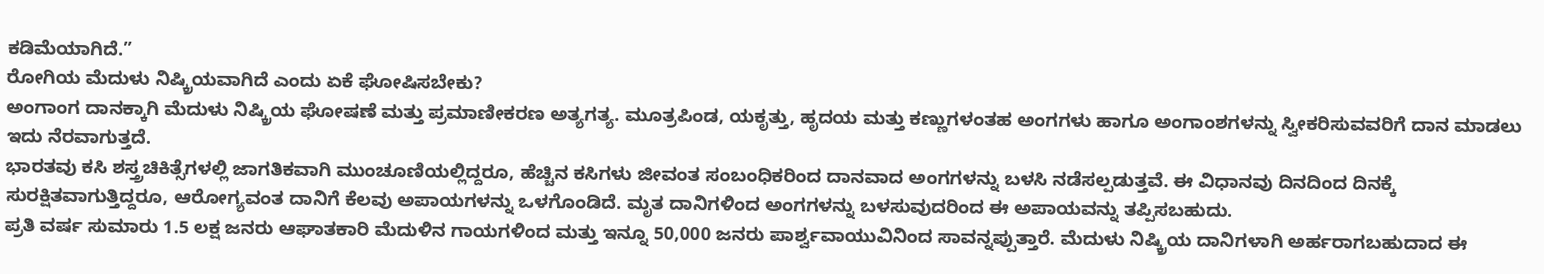ಕಡಿಮೆಯಾಗಿದೆ.”
ರೋಗಿಯ ಮೆದುಳು ನಿಷ್ಕ್ರಿಯವಾಗಿದೆ ಎಂದು ಏಕೆ ಘೋಷಿಸಬೇಕು?
ಅಂಗಾಂಗ ದಾನಕ್ಕಾಗಿ ಮೆದುಳು ನಿಷ್ಕ್ರಿಯ ಘೋಷಣೆ ಮತ್ತು ಪ್ರಮಾಣೀಕರಣ ಅತ್ಯಗತ್ಯ. ಮೂತ್ರಪಿಂಡ, ಯಕೃತ್ತು, ಹೃದಯ ಮತ್ತು ಕಣ್ಣುಗಳಂತಹ ಅಂಗಗಳು ಹಾಗೂ ಅಂಗಾಂಶಗಳನ್ನು ಸ್ವೀಕರಿಸುವವರಿಗೆ ದಾನ ಮಾಡಲು ಇದು ನೆರವಾಗುತ್ತದೆ.
ಭಾರತವು ಕಸಿ ಶಸ್ತ್ರಚಿಕಿತ್ಸೆಗಳಲ್ಲಿ ಜಾಗತಿಕವಾಗಿ ಮುಂಚೂಣಿಯಲ್ಲಿದ್ದರೂ, ಹೆಚ್ಚಿನ ಕಸಿಗಳು ಜೀವಂತ ಸಂಬಂಧಿಕರಿಂದ ದಾನವಾದ ಅಂಗಗಳನ್ನು ಬಳಸಿ ನಡೆಸಲ್ಪಡುತ್ತವೆ. ಈ ವಿಧಾನವು ದಿನದಿಂದ ದಿನಕ್ಕೆ ಸುರಕ್ಷಿತವಾಗುತ್ತಿದ್ದರೂ, ಆರೋಗ್ಯವಂತ ದಾನಿಗೆ ಕೆಲವು ಅಪಾಯಗಳನ್ನು ಒಳಗೊಂಡಿದೆ. ಮೃತ ದಾನಿಗಳಿಂದ ಅಂಗಗಳನ್ನು ಬಳಸುವುದರಿಂದ ಈ ಅಪಾಯವನ್ನು ತಪ್ಪಿಸಬಹುದು.
ಪ್ರತಿ ವರ್ಷ ಸುಮಾರು 1.5 ಲಕ್ಷ ಜನರು ಆಘಾತಕಾರಿ ಮೆದುಳಿನ ಗಾಯಗಳಿಂದ ಮತ್ತು ಇನ್ನೂ 50,000 ಜನರು ಪಾರ್ಶ್ವವಾಯುವಿನಿಂದ ಸಾವನ್ನಪ್ಪುತ್ತಾರೆ. ಮೆದುಳು ನಿಷ್ಕ್ರಿಯ ದಾನಿಗಳಾಗಿ ಅರ್ಹರಾಗಬಹುದಾದ ಈ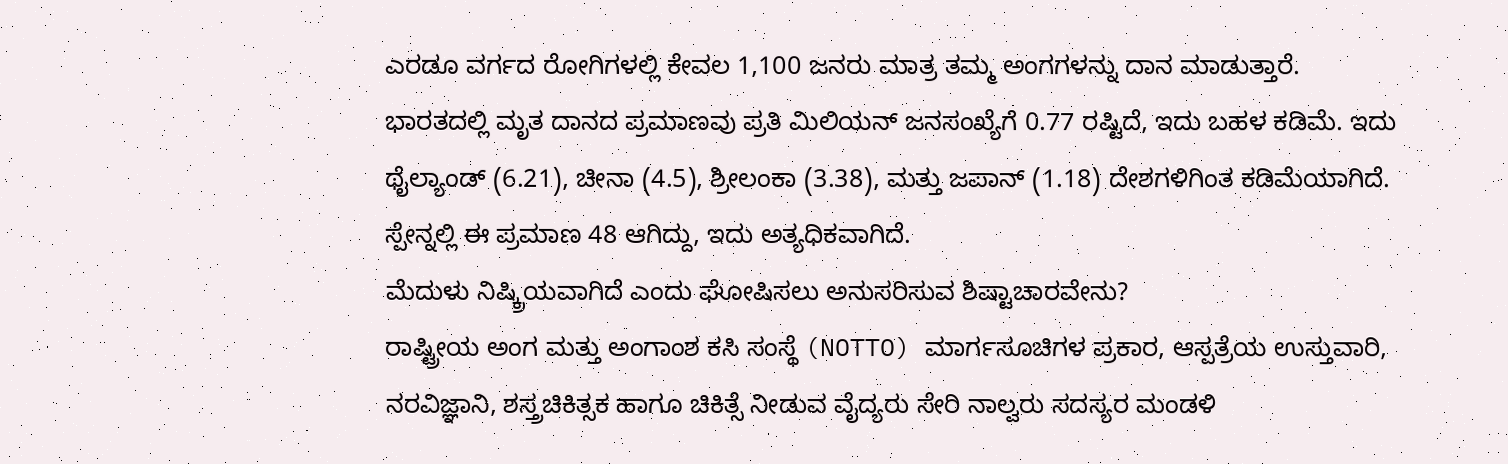ಎರಡೂ ವರ್ಗದ ರೋಗಿಗಳಲ್ಲಿ ಕೇವಲ 1,100 ಜನರು ಮಾತ್ರ ತಮ್ಮ ಅಂಗಗಳನ್ನು ದಾನ ಮಾಡುತ್ತಾರೆ.
ಭಾರತದಲ್ಲಿ ಮೃತ ದಾನದ ಪ್ರಮಾಣವು ಪ್ರತಿ ಮಿಲಿಯನ್ ಜನಸಂಖ್ಯೆಗೆ 0.77 ರಷ್ಟಿದೆ, ಇದು ಬಹಳ ಕಡಿಮೆ. ಇದು ಥೈಲ್ಯಾಂಡ್ (6.21), ಚೀನಾ (4.5), ಶ್ರೀಲಂಕಾ (3.38), ಮತ್ತು ಜಪಾನ್ (1.18) ದೇಶಗಳಿಗಿಂತ ಕಡಿಮೆಯಾಗಿದೆ. ಸ್ಪೇನ್ನಲ್ಲಿ ಈ ಪ್ರಮಾಣ 48 ಆಗಿದ್ದು, ಇದು ಅತ್ಯಧಿಕವಾಗಿದೆ.
ಮೆದುಳು ನಿಷ್ಕ್ರಿಯವಾಗಿದೆ ಎಂದು ಘೋಷಿಸಲು ಅನುಸರಿಸುವ ಶಿಷ್ಟಾಚಾರವೇನು?
ರಾಷ್ಟ್ರೀಯ ಅಂಗ ಮತ್ತು ಅಂಗಾಂಶ ಕಸಿ ಸಂಸ್ಥೆ (NOTTO) ಮಾರ್ಗಸೂಚಿಗಳ ಪ್ರಕಾರ, ಆಸ್ಪತ್ರೆಯ ಉಸ್ತುವಾರಿ, ನರವಿಜ್ಞಾನಿ, ಶಸ್ತ್ರಚಿಕಿತ್ಸಕ ಹಾಗೂ ಚಿಕಿತ್ಸೆ ನೀಡುವ ವೈದ್ಯರು ಸೇರಿ ನಾಲ್ವರು ಸದಸ್ಯರ ಮಂಡಳಿ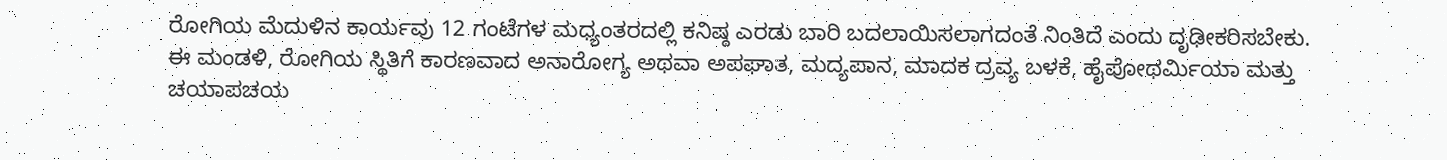ರೋಗಿಯ ಮೆದುಳಿನ ಕಾರ್ಯವು 12 ಗಂಟೆಗಳ ಮಧ್ಯಂತರದಲ್ಲಿ ಕನಿಷ್ಠ ಎರಡು ಬಾರಿ ಬದಲಾಯಿಸಲಾಗದಂತೆ ನಿಂತಿದೆ ಎಂದು ದೃಢೀಕರಿಸಬೇಕು.
ಈ ಮಂಡಳಿ, ರೋಗಿಯ ಸ್ಥಿತಿಗೆ ಕಾರಣವಾದ ಅನಾರೋಗ್ಯ ಅಥವಾ ಅಪಘಾತ, ಮದ್ಯಪಾನ, ಮಾದಕ ದ್ರವ್ಯ ಬಳಕೆ, ಹೈಪೋಥರ್ಮಿಯಾ ಮತ್ತು ಚಯಾಪಚಯ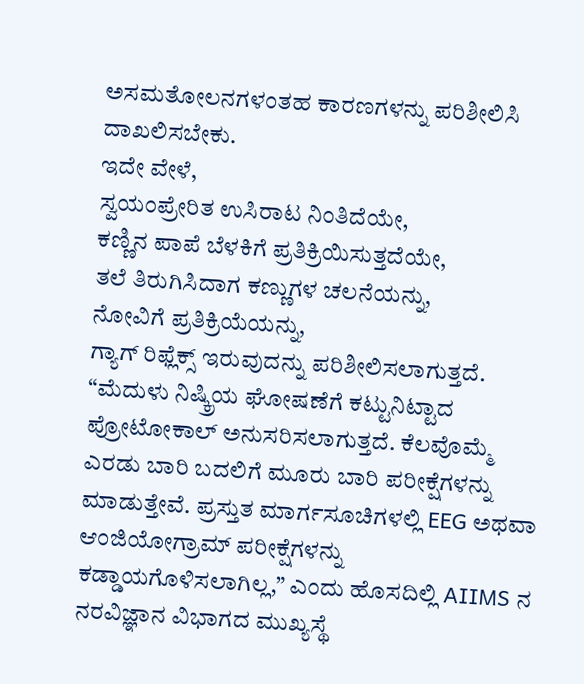ಅಸಮತೋಲನಗಳಂತಹ ಕಾರಣಗಳನ್ನು ಪರಿಶೀಲಿಸಿ ದಾಖಲಿಸಬೇಕು.
ಇದೇ ವೇಳೆ,
ಸ್ವಯಂಪ್ರೇರಿತ ಉಸಿರಾಟ ನಿಂತಿದೆಯೇ,
ಕಣ್ಣಿನ ಪಾಪೆ ಬೆಳಕಿಗೆ ಪ್ರತಿಕ್ರಿಯಿಸುತ್ತದೆಯೇ,
ತಲೆ ತಿರುಗಿಸಿದಾಗ ಕಣ್ಣುಗಳ ಚಲನೆಯನ್ನು,
ನೋವಿಗೆ ಪ್ರತಿಕ್ರಿಯೆಯನ್ನು,
ಗ್ಯಾಗ್ ರಿಫ್ಲೆಕ್ಸ್ ಇರುವುದನ್ನು ಪರಿಶೀಲಿಸಲಾಗುತ್ತದೆ.
“ಮೆದುಳು ನಿಷ್ಕ್ರಿಯ ಘೋಷಣೆಗೆ ಕಟ್ಟುನಿಟ್ಟಾದ ಪ್ರೋಟೋಕಾಲ್ ಅನುಸರಿಸಲಾಗುತ್ತದೆ. ಕೆಲವೊಮ್ಮೆ ಎರಡು ಬಾರಿ ಬದಲಿಗೆ ಮೂರು ಬಾರಿ ಪರೀಕ್ಷೆಗಳನ್ನು ಮಾಡುತ್ತೇವೆ. ಪ್ರಸ್ತುತ ಮಾರ್ಗಸೂಚಿಗಳಲ್ಲಿ EEG ಅಥವಾ ಆಂಜಿಯೋಗ್ರಾಮ್ ಪರೀಕ್ಷೆಗಳನ್ನು ಕಡ್ಡಾಯಗೊಳಿಸಲಾಗಿಲ್ಲ,” ಎಂದು ಹೊಸದಿಲ್ಲಿ AIIMS ನ ನರವಿಜ್ಞಾನ ವಿಭಾಗದ ಮುಖ್ಯಸ್ಥೆ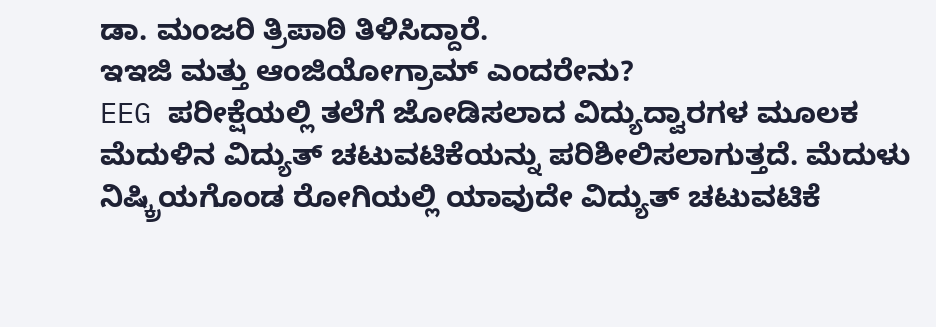ಡಾ. ಮಂಜರಿ ತ್ರಿಪಾಠಿ ತಿಳಿಸಿದ್ದಾರೆ.
ಇಇಜಿ ಮತ್ತು ಆಂಜಿಯೋಗ್ರಾಮ್ ಎಂದರೇನು?
EEG ಪರೀಕ್ಷೆಯಲ್ಲಿ ತಲೆಗೆ ಜೋಡಿಸಲಾದ ವಿದ್ಯುದ್ವಾರಗಳ ಮೂಲಕ ಮೆದುಳಿನ ವಿದ್ಯುತ್ ಚಟುವಟಿಕೆಯನ್ನು ಪರಿಶೀಲಿಸಲಾಗುತ್ತದೆ. ಮೆದುಳು ನಿಷ್ಕ್ರಿಯಗೊಂಡ ರೋಗಿಯಲ್ಲಿ ಯಾವುದೇ ವಿದ್ಯುತ್ ಚಟುವಟಿಕೆ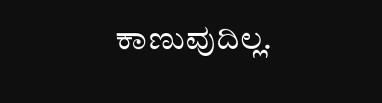ಕಾಣುವುದಿಲ್ಲ.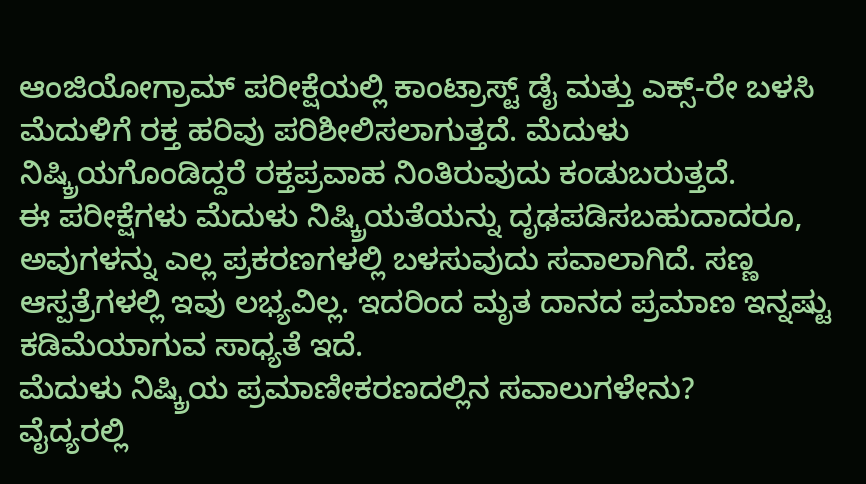ಆಂಜಿಯೋಗ್ರಾಮ್ ಪರೀಕ್ಷೆಯಲ್ಲಿ ಕಾಂಟ್ರಾಸ್ಟ್ ಡೈ ಮತ್ತು ಎಕ್ಸ್-ರೇ ಬಳಸಿ ಮೆದುಳಿಗೆ ರಕ್ತ ಹರಿವು ಪರಿಶೀಲಿಸಲಾಗುತ್ತದೆ. ಮೆದುಳು ನಿಷ್ಕ್ರಿಯಗೊಂಡಿದ್ದರೆ ರಕ್ತಪ್ರವಾಹ ನಿಂತಿರುವುದು ಕಂಡುಬರುತ್ತದೆ.
ಈ ಪರೀಕ್ಷೆಗಳು ಮೆದುಳು ನಿಷ್ಕ್ರಿಯತೆಯನ್ನು ದೃಢಪಡಿಸಬಹುದಾದರೂ, ಅವುಗಳನ್ನು ಎಲ್ಲ ಪ್ರಕರಣಗಳಲ್ಲಿ ಬಳಸುವುದು ಸವಾಲಾಗಿದೆ. ಸಣ್ಣ ಆಸ್ಪತ್ರೆಗಳಲ್ಲಿ ಇವು ಲಭ್ಯವಿಲ್ಲ. ಇದರಿಂದ ಮೃತ ದಾನದ ಪ್ರಮಾಣ ಇನ್ನಷ್ಟು ಕಡಿಮೆಯಾಗುವ ಸಾಧ್ಯತೆ ಇದೆ.
ಮೆದುಳು ನಿಷ್ಕ್ರಿಯ ಪ್ರಮಾಣೀಕರಣದಲ್ಲಿನ ಸವಾಲುಗಳೇನು?
ವೈದ್ಯರಲ್ಲಿ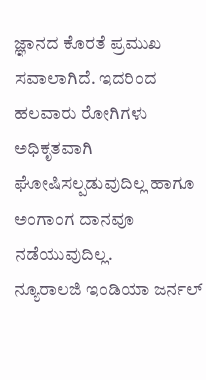ಜ್ಞಾನದ ಕೊರತೆ ಪ್ರಮುಖ ಸವಾಲಾಗಿದೆ. ಇದರಿಂದ ಹಲವಾರು ರೋಗಿಗಳು ಅಧಿಕೃತವಾಗಿ ಘೋಷಿಸಲ್ಪಡುವುದಿಲ್ಲ ಹಾಗೂ ಅಂಗಾಂಗ ದಾನವೂ ನಡೆಯುವುದಿಲ್ಲ.
ನ್ಯೂರಾಲಜಿ ಇಂಡಿಯಾ ಜರ್ನಲ್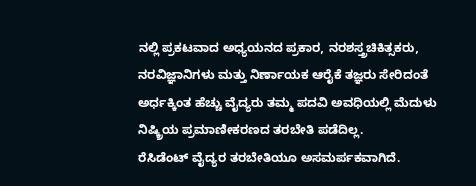ನಲ್ಲಿ ಪ್ರಕಟವಾದ ಅಧ್ಯಯನದ ಪ್ರಕಾರ, ನರಶಸ್ತ್ರಚಿಕಿತ್ಸಕರು, ನರವಿಜ್ಞಾನಿಗಳು ಮತ್ತು ನಿರ್ಣಾಯಕ ಆರೈಕೆ ತಜ್ಞರು ಸೇರಿದಂತೆ ಅರ್ಧಕ್ಕಿಂತ ಹೆಚ್ಚು ವೈದ್ಯರು ತಮ್ಮ ಪದವಿ ಅವಧಿಯಲ್ಲಿ ಮೆದುಳು ನಿಷ್ಕ್ರಿಯ ಪ್ರಮಾಣೀಕರಣದ ತರಬೇತಿ ಪಡೆದಿಲ್ಲ.
ರೆಸಿಡೆಂಟ್ ವೈದ್ಯರ ತರಬೇತಿಯೂ ಅಸಮರ್ಪಕವಾಗಿದೆ.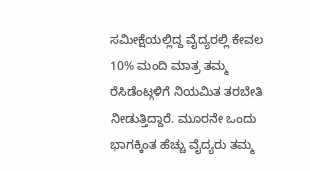ಸಮೀಕ್ಷೆಯಲ್ಲಿದ್ದ ವೈದ್ಯರಲ್ಲಿ ಕೇವಲ 10% ಮಂದಿ ಮಾತ್ರ ತಮ್ಮ ರೆಸಿಡೆಂಟ್ಗಳಿಗೆ ನಿಯಮಿತ ತರಬೇತಿ ನೀಡುತ್ತಿದ್ದಾರೆ. ಮೂರನೇ ಒಂದು ಭಾಗಕ್ಕಿಂತ ಹೆಚ್ಚು ವೈದ್ಯರು ತಮ್ಮ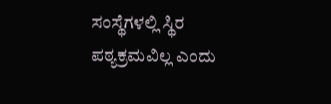ಸಂಸ್ಥೆಗಳಲ್ಲಿ ಸ್ಥಿರ ಪಠ್ಯಕ್ರಮವಿಲ್ಲ ಎಂದು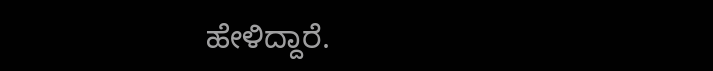ಹೇಳಿದ್ದಾರೆ.